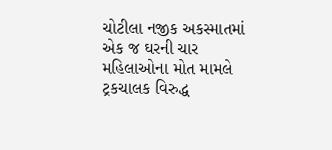ચોટીલા નજીક અકસ્માતમાં એક જ ઘરની ચાર મહિલાઓના મોત મામલે ટ્રકચાલક વિરુદ્ધ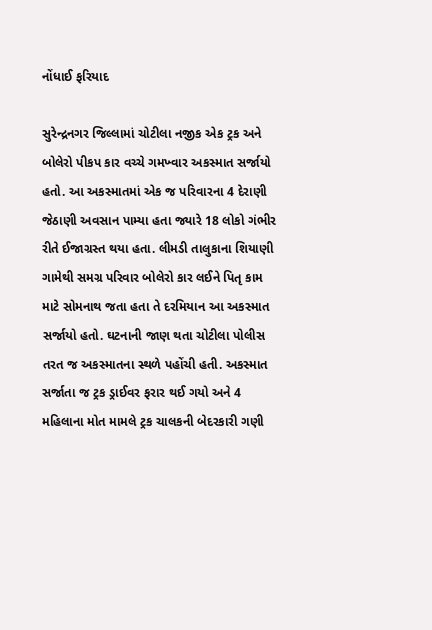નોંધાઈ ફરિયાદ

સુરેન્દ્રનગર જિલ્લામાં ચોટીલા નજીક એક ટ્રક અને બોલેરો પીકપ કાર વચ્ચે ગમખ્વાર અકસ્માત સર્જાયો હતો. આ અકસ્માતમાં એક જ પરિવારના 4 દેરાણી જેઠાણી અવસાન પામ્યા હતા જ્યારે 18 લોકો ગંભીર રીતે ઈજાગ્રસ્ત થયા હતા. લીમડી તાલુકાના શિયાણી ગામેથી સમગ્ર પરિવાર બોલેરો કાર લઈને પિતૃ કામ માટે સોમનાથ જતા હતા તે દરમિયાન આ અકસ્માત સર્જાયો હતો. ઘટનાની જાણ થતા ચોટીલા પોલીસ તરત જ અકસ્માતના સ્થળે પહોંચી હતી. અકસ્માત સર્જાતા જ ટ્રક ડ્રાઈવર ફરાર થઈ ગયો અને 4 મહિલાના મોત મામલે ટ્રક ચાલકની બેદરકારી ગણી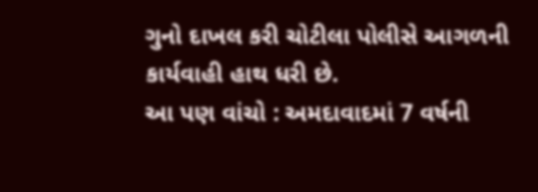ગુનો દાખલ કરી ચોટીલા પોલીસે આગળની કાર્યવાહી હાથ ધરી છે.
આ પણ વાંચો : અમદાવાદમાં 7 વર્ષની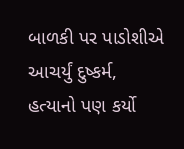બાળકી પર પાડોશીએ આચર્યું દુષ્કર્મ, હત્યાનો પણ કર્યો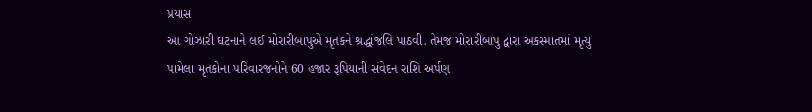પ્રયાસ
આ ગોઝારી ઘટનાને લઈ મોરારીબાપુએ મૃતકને શ્રદ્ધાંજલિ પાઠવી. તેમજ મોરારીબાપુ દ્વારા અકસ્માતમાં મૃત્યુ પામેલા મૃતકોના પરિવારજનોને 60 હજાર રૂપિયાની સંવેદન રાશિ અર્પણ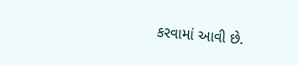કરવામાં આવી છે.